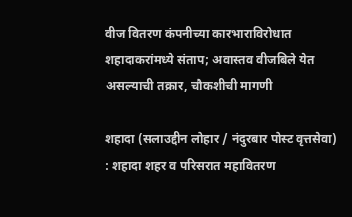वीज वितरण कंपनीच्या कारभाराविरोधात शहादाकरांमध्ये संताप; अवास्तव वीजबिले येत असल्याची तक्रार, चौकशीची मागणी

शहादा (सलाउद्दीन लोहार / नंदुरबार पोस्ट वृत्तसेवा) : शहादा शहर व परिसरात महावितरण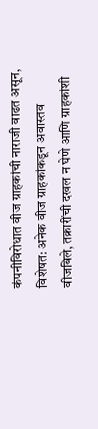कंपनीविरोधात वीज ग्राहकांची नाराजी वाढत असून, विशेषत: अनेक वीज ग्राहकांकडून अवास्तव वीजबिले, तक्रारींची दखल न घेणे आणि ग्राहकांशी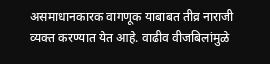असमाधानकारक वागणूक याबाबत तीव्र नाराजी व्यक्त करण्यात येत आहे. वाढीव वीजबिलांमुळे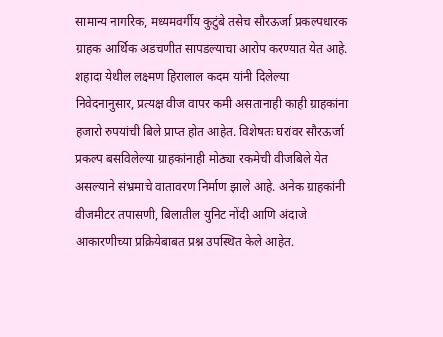सामान्य नागरिक, मध्यमवर्गीय कुटुंबे तसेच सौरऊर्जा प्रकल्पधारक ग्राहक आर्थिक अडचणीत सापडल्याचा आरोप करण्यात येत आहे.
शहादा येथील लक्ष्मण हिरालाल कदम यांनी दिलेल्या निवेदनानुसार, प्रत्यक्ष वीज वापर कमी असतानाही काही ग्राहकांना हजारो रुपयांची बिले प्राप्त होत आहेत. विशेषतः घरांवर सौरऊर्जा प्रकल्प बसविलेल्या ग्राहकांनाही मोठ्या रकमेची वीजबिले येत असल्याने संभ्रमाचे वातावरण निर्माण झाले आहे. अनेक ग्राहकांनी वीजमीटर तपासणी, बिलातील युनिट नोंदी आणि अंदाजे आकारणीच्या प्रक्रियेबाबत प्रश्न उपस्थित केले आहेत.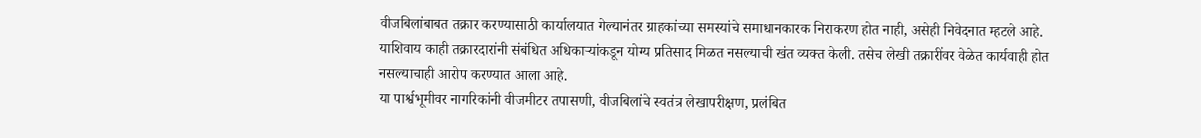वीजबिलांबाबत तक्रार करण्यासाठी कार्यालयात गेल्यानंतर ग्राहकांच्या समस्यांचे समाधानकारक निराकरण होत नाही, असेही निवेदनात म्हटले आहे. याशिवाय काही तक्रारदारांनी संबंधित अधिकाऱ्यांकडून योग्य प्रतिसाद मिळत नसल्याची खंत व्यक्त केली. तसेच लेखी तक्रारींवर वेळेत कार्यवाही होत नसल्याचाही आरोप करण्यात आला आहे.
या पार्श्वभूमीवर नागरिकांनी वीजमीटर तपासणी, वीजबिलांचे स्वतंत्र लेखापरीक्षण, प्रलंबित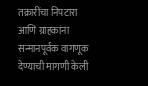तक्रारींचा निपटारा आणि ग्राहकांना सन्मानपूर्वक वागणूक देण्याची मागणी केली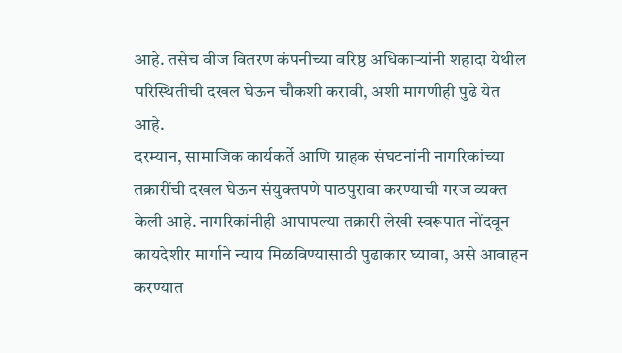आहे. तसेच वीज वितरण कंपनीच्या वरिष्ठ अधिकाऱ्यांनी शहादा येथील परिस्थितीची दखल घेऊन चौकशी करावी, अशी मागणीही पुढे येत आहे.
दरम्यान, सामाजिक कार्यकर्ते आणि ग्राहक संघटनांनी नागरिकांच्या तक्रारींची दखल घेऊन संयुक्तपणे पाठपुरावा करण्याची गरज व्यक्त केली आहे. नागरिकांनीही आपापल्या तक्रारी लेखी स्वरूपात नोंदवून कायदेशीर मार्गाने न्याय मिळविण्यासाठी पुढाकार घ्यावा, असे आवाहन करण्यात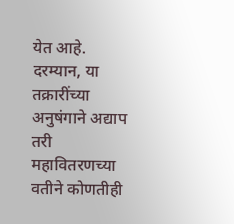येत आहे.
दरम्यान, या तक्रारींच्या अनुषंगाने अद्याप तरी महावितरणच्या वतीने कोणतीही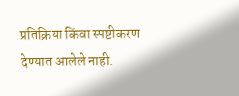प्रतिक्रिया किंवा स्पष्टीकरण देण्यात आलेले नाही.